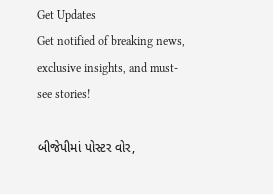Get Updates
Get notified of breaking news, exclusive insights, and must-see stories!

બીજેપીમાં પોસ્ટર વોર,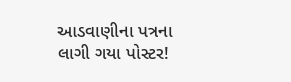આડવાણીના પત્રના લાગી ગયા પોસ્ટર!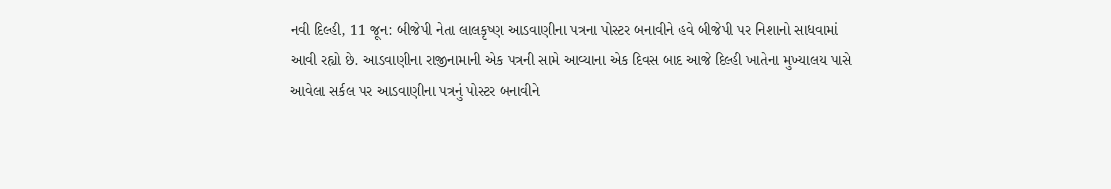નવી દિલ્હી, 11 જૂન: બીજેપી નેતા લાલકૃષ્ણ આડવાણીના પત્રના પોસ્ટર બનાવીને હવે બીજેપી પર નિશાનો સાધવામાં આવી રહ્યો છે. આડવાણીના રાજીનામાની એક પત્રની સામે આવ્યાના એક દિવસ બાદ આજે દિલ્હી ખાતેના મુખ્યાલય પાસે આવેલા સર્કલ પર આડવાણીના પત્રનું પોસ્ટર બનાવીને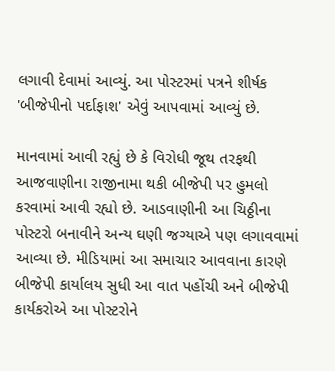લગાવી દેવામાં આવ્યું. આ પોસ્ટરમાં પત્રને શીર્ષક 'બીજેપીનો પર્દાફાશ' એવું આપવામાં આવ્યું છે.

માનવામાં આવી રહ્યું છે કે વિરોધી જૂથ તરફથી આજવાણીના રાજીનામા થકી બીજેપી પર હુમલો કરવામાં આવી રહ્યો છે. આડવાણીની આ ચિઠ્ઠીના પોસ્ટરો બનાવીને અન્ય ઘણી જગ્યાએ પણ લગાવવામાં આવ્યા છે. મીડિયામાં આ સમાચાર આવવાના કારણે બીજેપી કાર્યાલય સુધી આ વાત પહોંચી અને બીજેપી કાર્યકરોએ આ પોસ્ટરોને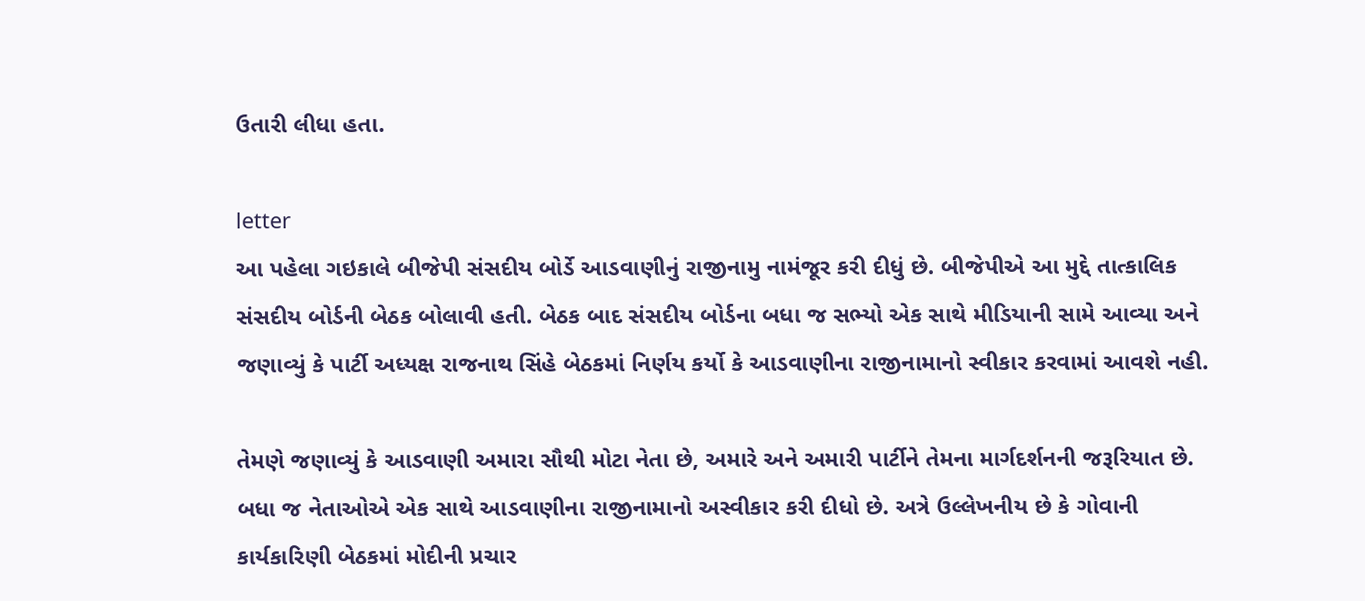ઉતારી લીધા હતા.

letter
આ પહેલા ગઇકાલે બીજેપી સંસદીય બોર્ડે આડવાણીનું રાજીનામુ નામંજૂર કરી દીધું છે. બીજેપીએ આ મુદ્દે તાત્કાલિક સંસદીય બોર્ડની બેઠક બોલાવી હતી. બેઠક બાદ સંસદીય બોર્ડના બધા જ સભ્યો એક સાથે મીડિયાની સામે આવ્યા અને જણાવ્યું કે પાર્ટી અધ્યક્ષ રાજનાથ સિંહે બેઠકમાં નિર્ણય કર્યો કે આડવાણીના રાજીનામાનો સ્વીકાર કરવામાં આવશે નહી.

તેમણે જણાવ્યું કે આડવાણી અમારા સૌથી મોટા નેતા છે, અમારે અને અમારી પાર્ટીને તેમના માર્ગદર્શનની જરૂરિયાત છે. બધા જ નેતાઓએ એક સાથે આડવાણીના રાજીનામાનો અસ્વીકાર કરી દીધો છે. અત્રે ઉલ્લેખનીય છે કે ગોવાની કાર્યકારિણી બેઠકમાં મોદીની પ્રચાર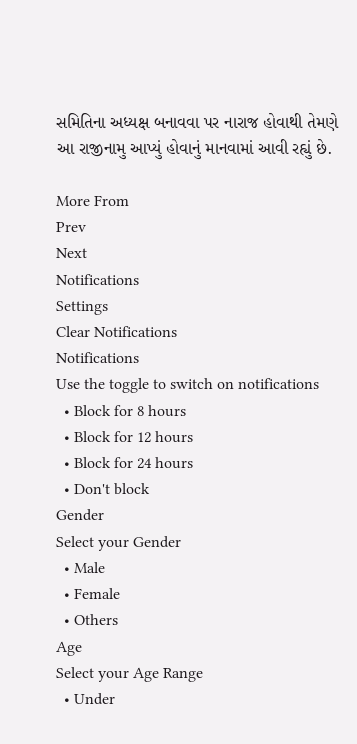સમિતિના અધ્યક્ષ બનાવવા પર નારાજ હોવાથી તેમણે આ રાજીનામુ આપ્યું હોવાનું માનવામાં આવી રહ્યું છે.

More From
Prev
Next
Notifications
Settings
Clear Notifications
Notifications
Use the toggle to switch on notifications
  • Block for 8 hours
  • Block for 12 hours
  • Block for 24 hours
  • Don't block
Gender
Select your Gender
  • Male
  • Female
  • Others
Age
Select your Age Range
  • Under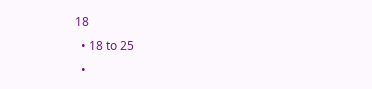18
  • 18 to 25
  •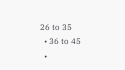26 to 35
  • 36 to 45
  •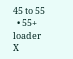45 to 55
  • 55+
loader
X